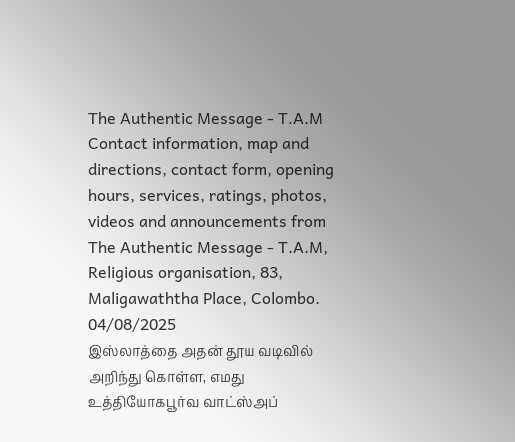The Authentic Message - T.A.M
Contact information, map and directions, contact form, opening hours, services, ratings, photos, videos and announcements from The Authentic Message - T.A.M, Religious organisation, 83, Maligawaththa Place, Colombo.
04/08/2025
இஸ்லாத்தை அதன் தூய வடிவில் அறிந்து கொள்ள, எமது உத்தியோகபூர்வ வாட்ஸ்அப்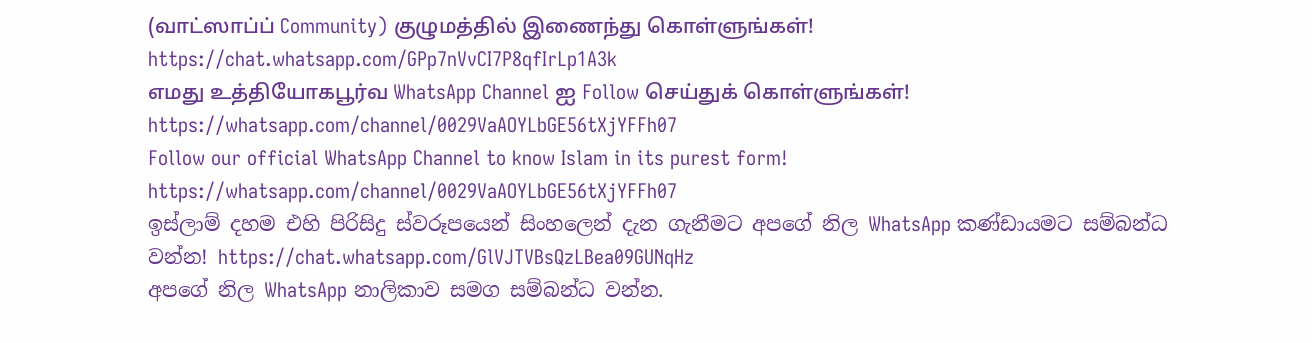(வாட்ஸாப்ப் Community) குழுமத்தில் இணைந்து கொள்ளுங்கள்!
https://chat.whatsapp.com/GPp7nVvCI7P8qfIrLp1A3k
எமது உத்தியோகபூர்வ WhatsApp Channel ஐ Follow செய்துக் கொள்ளுங்கள்!
https://whatsapp.com/channel/0029VaAOYLbGE56tXjYFFh07
Follow our official WhatsApp Channel to know Islam in its purest form! https://whatsapp.com/channel/0029VaAOYLbGE56tXjYFFh07
ඉස්ලාම් දහම එහි පිරිසිදු ස්වරූපයෙන් සිංහලෙන් දැන ගැනීමට අපගේ නිල WhatsApp කණ්ඩායමට සම්බන්ධ වන්න! https://chat.whatsapp.com/GlVJTVBsQzLBea09GUNqHz
අපගේ නිල WhatsApp නාලිකාව සමග සම්බන්ධ වන්න.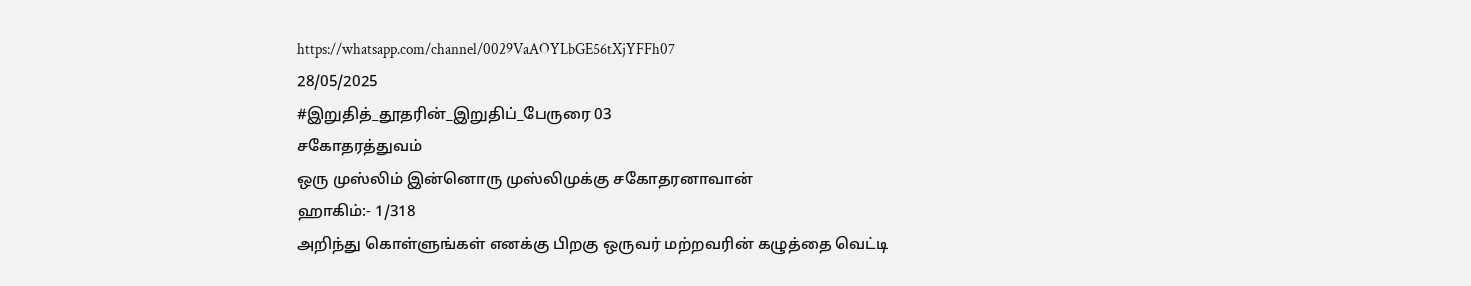https://whatsapp.com/channel/0029VaAOYLbGE56tXjYFFh07
28/05/2025
#இறுதித்_தூதரின்_இறுதிப்_பேருரை 03
சகோதரத்துவம்
ஒரு முஸ்லிம் இன்னொரு முஸ்லிமுக்கு சகோதரனாவான்
ஹாகிம்:- 1/318
அறிந்து கொள்ளுங்கள் எனக்கு பிறகு ஒருவர் மற்றவரின் கழுத்தை வெட்டி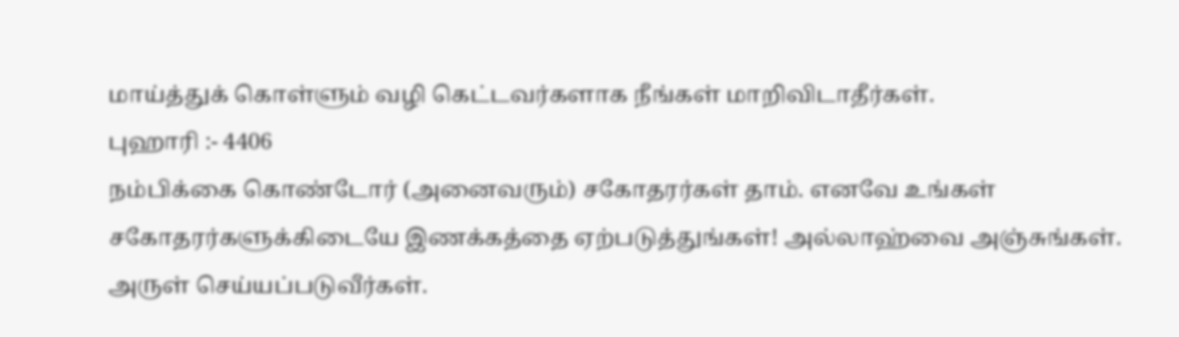மாய்த்துக் கொள்ளும் வழி கெட்டவர்களாக நீங்கள் மாறிவிடாதீர்கள்.
புஹாரி :- 4406
நம்பிக்கை கொண்டோர் (அனைவரும்) சகோதரர்கள் தாம். எனவே உங்கள் சகோதரர்களுக்கிடையே இணக்கத்தை ஏற்படுத்துங்கள்! அல்லாஹ்வை அஞ்சுங்கள். அருள் செய்யப்படுவீர்கள்.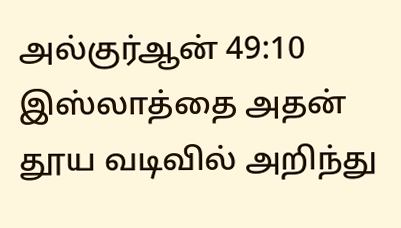அல்குர்ஆன் 49:10
இஸ்லாத்தை அதன் தூய வடிவில் அறிந்து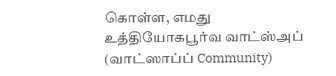கொள்ள, எமது உத்தியோகபூர்வ வாட்ஸ்அப் (வாட்ஸாப்ப் Community)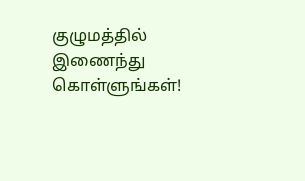குழுமத்தில் இணைந்து கொள்ளுங்கள்!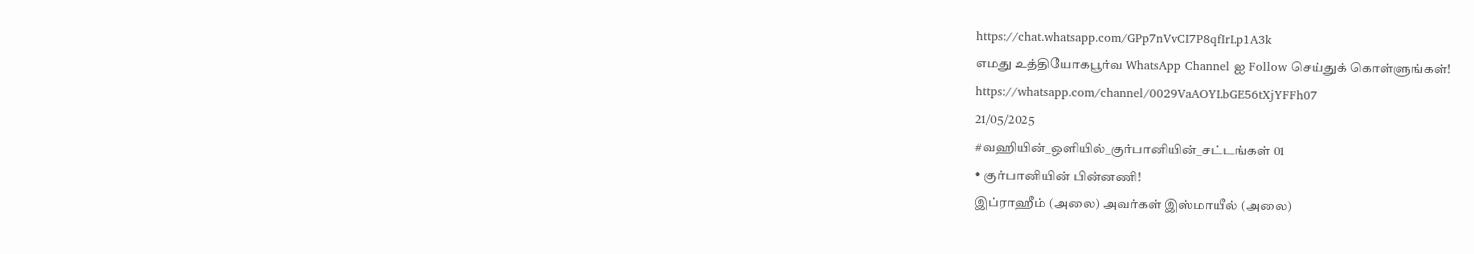https://chat.whatsapp.com/GPp7nVvCI7P8qfIrLp1A3k
எமது உத்தியோகபூர்வ WhatsApp Channel ஐ Follow செய்துக் கொள்ளுங்கள்!
https://whatsapp.com/channel/0029VaAOYLbGE56tXjYFFh07
21/05/2025
#வஹியின்_ஒளியில்_குர்பானியின்_சட்டங்கள் 01
• குர்பானியின் பின்னணி!
இப்ராஹீம் (அலை) அவர்கள் இஸ்மாயீல் (அலை)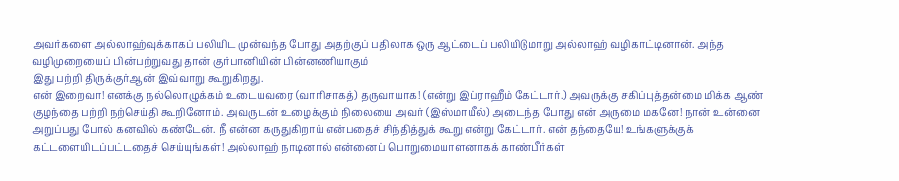அவர்களை அல்லாஹ்வுக்காகப் பலியிட முன்வந்த போது அதற்குப் பதிலாக ஒரு ஆட்டைப் பலியிடுமாறு அல்லாஹ் வழிகாட்டினான். அந்த வழிமுறையைப் பின்பற்றுவது தான் குர்பானியின் பின்னணியாகும்
இது பற்றி திருக்குர்ஆன் இவ்வாறு கூறுகிறது.
என் இறைவா! எனக்கு நல்லொழுக்கம் உடையவரை (வாரிசாகத்) தருவாயாக! (என்று இப்ராஹீம் கேட்டார்.) அவருக்கு சகிப்புத்தன்மை மிக்க ஆண் குழந்தை பற்றி நற்செய்தி கூறினோம். அவருடன் உழைக்கும் நிலையை அவர் (இஸ்மாயீல்) அடைந்த போது என் அருமை மகனே! நான் உன்னை அறுப்பது போல் கனவில் கண்டேன். நீ என்ன கருதுகிறாய் என்பதைச் சிந்தித்துக் கூறு என்று கேட்டார். என் தந்தையே! உங்களுக்குக் கட்டளையிடப்பட்டதைச் செய்யுங்கள்! அல்லாஹ் நாடினால் என்னைப் பொறுமையாளனாகக் காண்பீர்கள்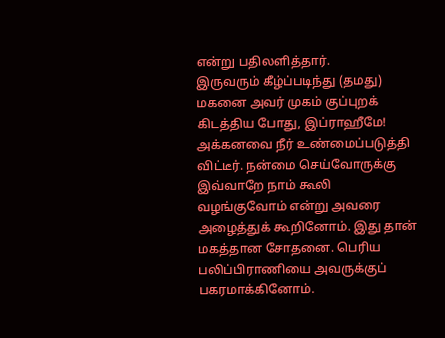என்று பதிலளித்தார்.
இருவரும் கீழ்ப்படிந்து (தமது) மகனை அவர் முகம் குப்புறக் கிடத்திய போது, இப்ராஹீமே! அக்கனவை நீர் உண்மைப்படுத்தி விட்டீர். நன்மை செய்வோருக்கு இவ்வாறே நாம் கூலி வழங்குவோம் என்று அவரை அழைத்துக் கூறினோம். இது தான் மகத்தான சோதனை. பெரிய பலிப்பிராணியை அவருக்குப் பகரமாக்கினோம்.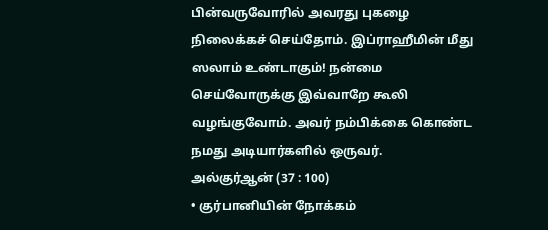பின்வருவோரில் அவரது புகழை நிலைக்கச் செய்தோம். இப்ராஹீமின் மீது ஸலாம் உண்டாகும்! நன்மை செய்வோருக்கு இவ்வாறே கூலி வழங்குவோம். அவர் நம்பிக்கை கொண்ட நமது அடியார்களில் ஒருவர்.
அல்குர்ஆன் (37 : 100)
• குர்பானியின் நோக்கம்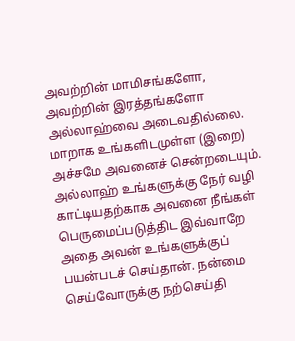அவற்றின் மாமிசங்களோ, அவற்றின் இரத்தங்களோ அல்லாஹ்வை அடைவதில்லை. மாறாக உங்களிடமுள்ள (இறை) அச்சமே அவனைச் சென்றடையும். அல்லாஹ் உங்களுக்கு நேர் வழி காட்டியதற்காக அவனை நீங்கள் பெருமைப்படுத்திட இவ்வாறே அதை அவன் உங்களுக்குப் பயன்படச் செய்தான். நன்மை செய்வோருக்கு நற்செய்தி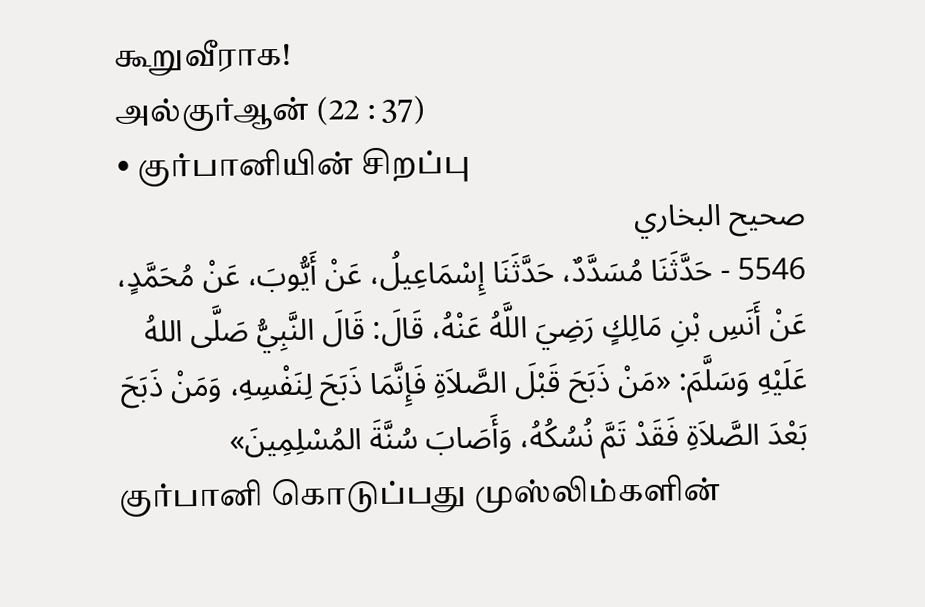கூறுவீராக!
அல்குர்ஆன் (22 : 37)
• குர்பானியின் சிறப்பு
صحيح البخاري
5546 - حَدَّثَنَا مُسَدَّدٌ، حَدَّثَنَا إِسْمَاعِيلُ، عَنْ أَيُّوبَ، عَنْ مُحَمَّدٍ، عَنْ أَنَسِ بْنِ مَالِكٍ رَضِيَ اللَّهُ عَنْهُ، قَالَ: قَالَ النَّبِيُّ صَلَّى اللهُ عَلَيْهِ وَسَلَّمَ: «مَنْ ذَبَحَ قَبْلَ الصَّلاَةِ فَإِنَّمَا ذَبَحَ لِنَفْسِهِ، وَمَنْ ذَبَحَ بَعْدَ الصَّلاَةِ فَقَدْ تَمَّ نُسُكُهُ، وَأَصَابَ سُنَّةَ المُسْلِمِينَ»
குர்பானி கொடுப்பது முஸ்லிம்களின்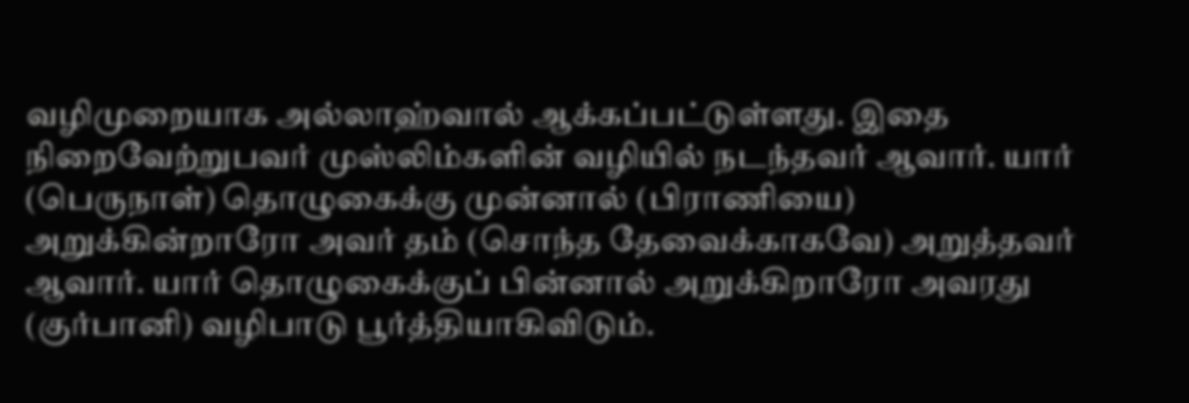வழிமுறையாக அல்லாஹ்வால் ஆக்கப்பட்டுள்ளது. இதை நிறைவேற்றுபவர் முஸ்லிம்களின் வழியில் நடந்தவர் ஆவார். யார் (பெருநாள்) தொழுகைக்கு முன்னால் (பிராணியை) அறுக்கின்றாரோ அவர் தம் (சொந்த தேவைக்காகவே) அறுத்தவர் ஆவார். யார் தொழுகைக்குப் பின்னால் அறுக்கிறாரோ அவரது (குர்பானி) வழிபாடு பூர்த்தியாகிவிடும்.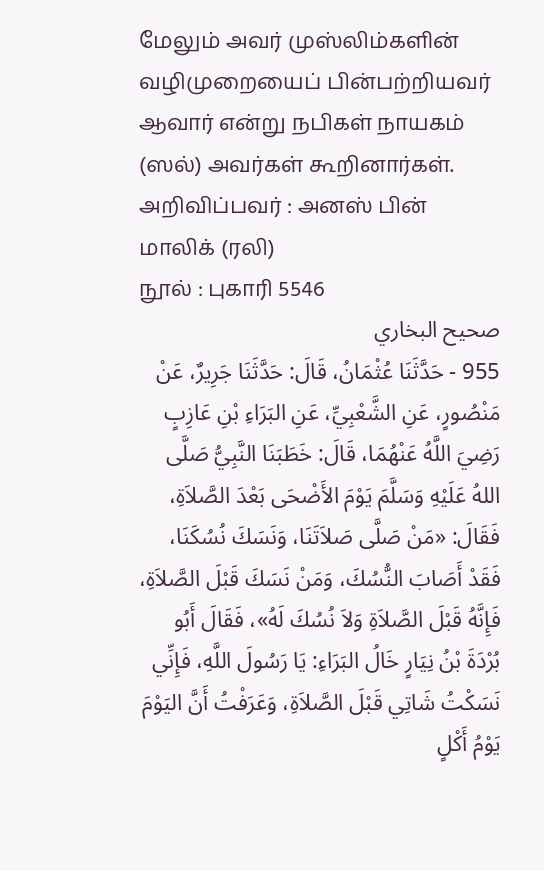மேலும் அவர் முஸ்லிம்களின் வழிமுறையைப் பின்பற்றியவர் ஆவார் என்று நபிகள் நாயகம் (ஸல்) அவர்கள் கூறினார்கள்.
அறிவிப்பவர் : அனஸ் பின் மாலிக் (ரலி)
நூல் : புகாரி 5546
صحيح البخاري
955 - حَدَّثَنَا عُثْمَانُ، قَالَ: حَدَّثَنَا جَرِيرٌ، عَنْ مَنْصُورٍ، عَنِ الشَّعْبِيِّ، عَنِ البَرَاءِ بْنِ عَازِبٍ رَضِيَ اللَّهُ عَنْهُمَا، قَالَ: خَطَبَنَا النَّبِيُّ صَلَّى اللهُ عَلَيْهِ وَسَلَّمَ يَوْمَ الأَضْحَى بَعْدَ الصَّلاَةِ، فَقَالَ: «مَنْ صَلَّى صَلاَتَنَا، وَنَسَكَ نُسُكَنَا، فَقَدْ أَصَابَ النُّسُكَ، وَمَنْ نَسَكَ قَبْلَ الصَّلاَةِ، فَإِنَّهُ قَبْلَ الصَّلاَةِ وَلاَ نُسُكَ لَهُ»، فَقَالَ أَبُو بُرْدَةَ بْنُ نِيَارٍ خَالُ البَرَاءِ: يَا رَسُولَ اللَّهِ، فَإِنِّي نَسَكْتُ شَاتِي قَبْلَ الصَّلاَةِ، وَعَرَفْتُ أَنَّ اليَوْمَ يَوْمُ أَكْلٍ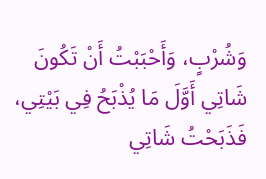وَشُرْبٍ، وَأَحْبَبْتُ أَنْ تَكُونَ شَاتِي أَوَّلَ مَا يُذْبَحُ فِي بَيْتِي، فَذَبَحْتُ شَاتِي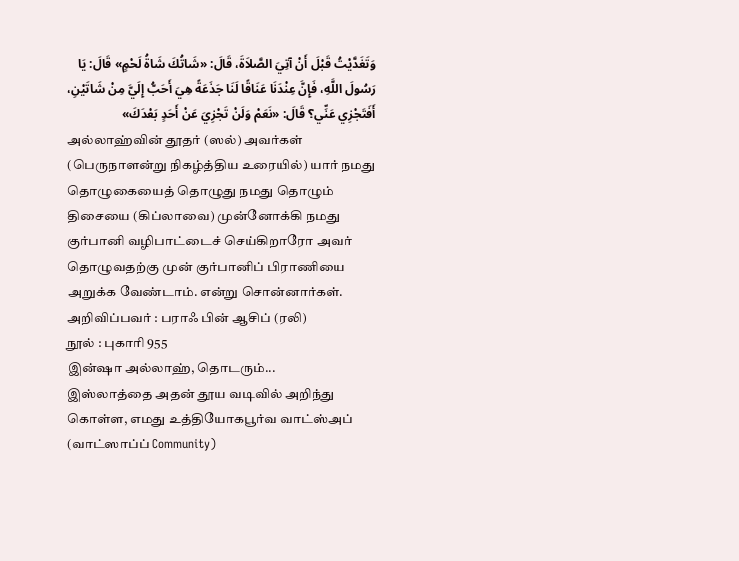وَتَغَدَّيْتُ قَبْلَ أَنْ آتِيَ الصَّلاَةَ، قَالَ: «شَاتُكَ شَاةُ لَحْمٍ» قَالَ: يَا رَسُولَ اللَّهِ، فَإِنَّ عِنْدَنَا عَنَاقًا لَنَا جَذَعَةً هِيَ أَحَبُّ إِلَيَّ مِنْ شَاتَيْنِ، أَفَتَجْزِي عَنِّي؟ قَالَ: «نَعَمْ وَلَنْ تَجْزِيَ عَنْ أَحَدٍ بَعْدَكَ»
அல்லாஹ்வின் தூதர் (ஸல்) அவர்கள் (பெருநாளன்று நிகழ்த்திய உரையில்) யார் நமது தொழுகையைத் தொழுது நமது தொழும் திசையை (கிப்லாவை) முன்னோக்கி நமது குர்பானி வழிபாட்டைச் செய்கிறாரோ அவர் தொழுவதற்கு முன் குர்பானிப் பிராணியை அறுக்க வேண்டாம். என்று சொன்னார்கள்.
அறிவிப்பவர் : பராஃ பின் ஆசிப் (ரலி)
நூல் : புகாரி 955
இன்ஷா அல்லாஹ், தொடரும்...
இஸ்லாத்தை அதன் தூய வடிவில் அறிந்து கொள்ள, எமது உத்தியோகபூர்வ வாட்ஸ்அப் (வாட்ஸாப்ப் Community)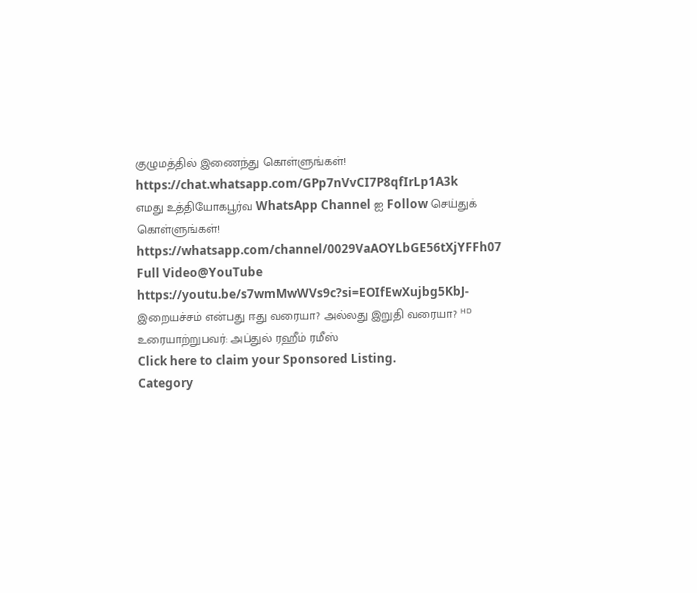குழுமத்தில் இணைந்து கொள்ளுங்கள்!
https://chat.whatsapp.com/GPp7nVvCI7P8qfIrLp1A3k
எமது உத்தியோகபூர்வ WhatsApp Channel ஐ Follow செய்துக் கொள்ளுங்கள்!
https://whatsapp.com/channel/0029VaAOYLbGE56tXjYFFh07
Full Video@YouTube
https://youtu.be/s7wmMwWVs9c?si=EOIfEwXujbg5KbJ-
இறையச்சம் என்பது ஈது வரையா? அல்லது இறுதி வரையா? ᴴᴰ
உரையாற்றுபவர்: அப்துல் ரஹீம் ரமீஸ்
Click here to claim your Sponsored Listing.
Category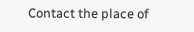Contact the place of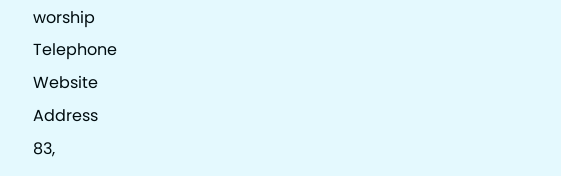worship
Telephone
Website
Address
83,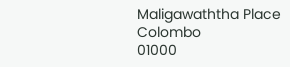Maligawaththa Place
Colombo
01000